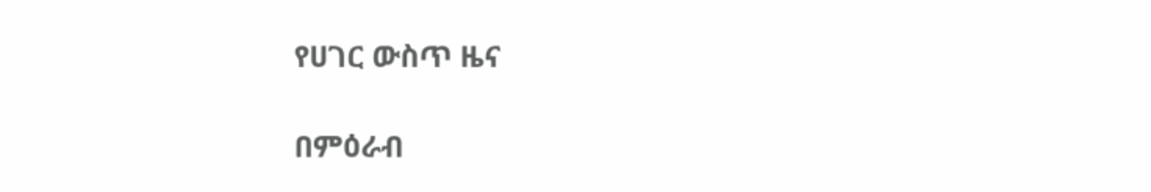የሀገር ውስጥ ዜና

በምዕራብ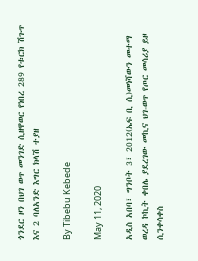ጎንደር ዞን በህገ ወጥ መንገድ ሲዘዋወር የነበረ 289 የቱርክ ሽጉጥ እና 2 ባለአንድ እግር ክላሽ ተያዘ

By Tibebu Kebede

May 11, 2020

አዲስ አበባ፣ ግንቦት 3፣ 2012(ኤፍ ቢ ሲ)መነሻውን መተማ ወረዳ ኮኪት ቀበሌ ያደረገው መኪና ህገ-ወጥ የጦር መሳሪያ ይዞ ሲንቀሳቀስ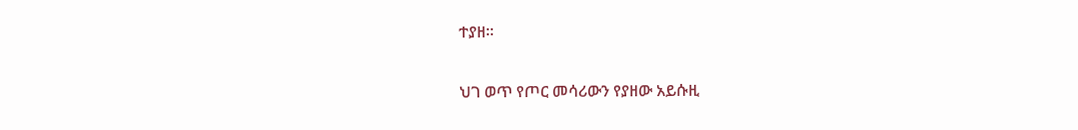ተያዘ።

ህገ ወጥ የጦር መሳሪውን የያዘው አይሱዚ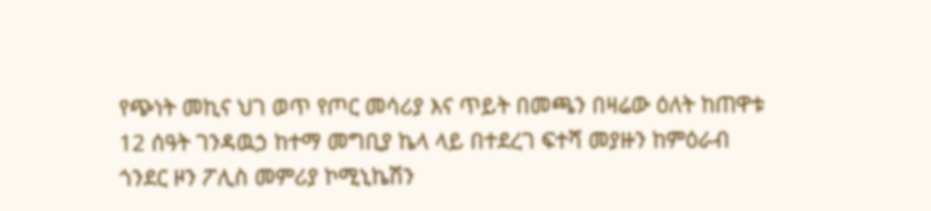የጭነት መኪና ህገ ወጥ የጦር መሳሪያ እና ጥይት በመጫን በዛሬው ዕለት ከጠዋቱ 12 ሰዓት ገንዳዉኃ ከተማ መግቢያ ኬላ ላይ በተደረገ ፍተሻ መያዙን ከምዕራብ ጎንደር ዞን ፖሊስ መምሪያ ኮሚኒኬሽን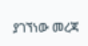ያገኘነው መረጃ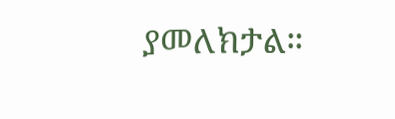ያመለክታል።